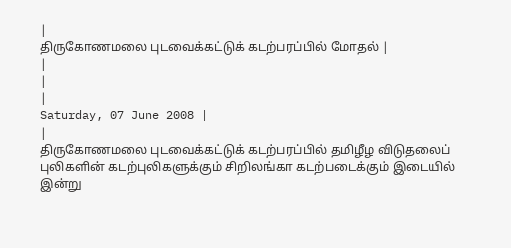|
திருகோணமலை புடவைக்கட்டுக் கடற்பரப்பில் மோதல் |
|
|
|
Saturday, 07 June 2008 |
|
திருகோணமலை புடவைக்கட்டுக் கடற்பரப்பில் தமிழீழ விடுதலைப் புலிகளின் கடற்புலிகளுக்கும் சிறிலங்கா கடற்படைக்கும் இடையில் இன்று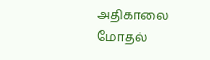அதிகாலை மோதல்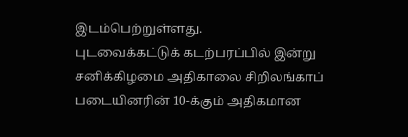இடம்பெற்றுள்ளது.
புடவைக்கட்டுக் கடற்பரப்பில் இன்று சனிக்கிழமை அதிகாலை சிறிலங்காப் படையினரின் 10-க்கும் அதிகமான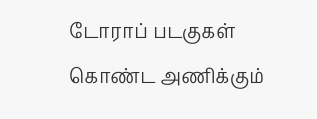டோராப் படகுகள் கொண்ட அணிக்கும்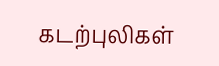கடற்புலிகள்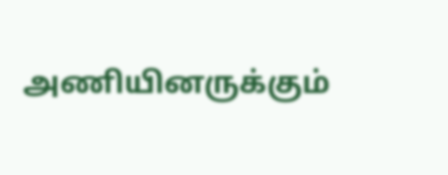அணியினருக்கும்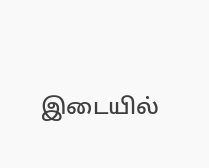இடையில்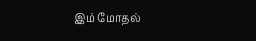இம் மோதல்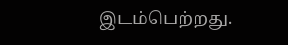இடம்பெற்றது.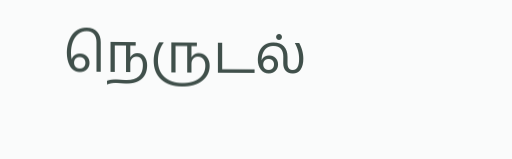நெருடல்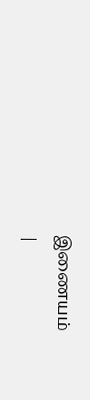இணையம்
|